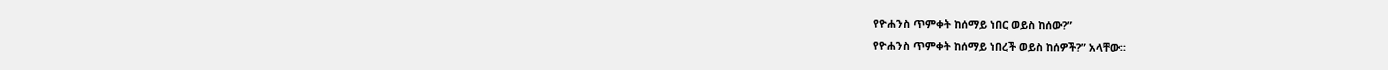የዮሐንስ ጥምቀት ከሰማይ ነበር ወይስ ከሰው?”
የዮሐንስ ጥምቀት ከሰማይ ነበረች ወይስ ከሰዎች?” አላቸው።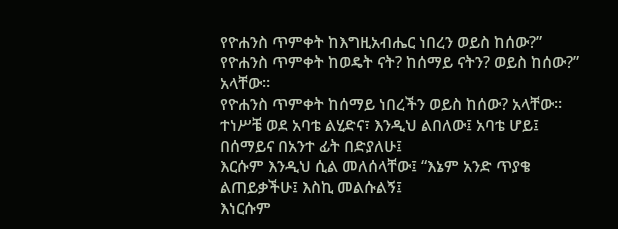የዮሐንስ ጥምቀት ከእግዚአብሔር ነበረን ወይስ ከሰው?”
የዮሐንስ ጥምቀት ከወዴት ናት? ከሰማይ ናትን? ወይስ ከሰው?” አላቸው።
የዮሐንስ ጥምቀት ከሰማይ ነበረችን ወይስ ከሰው? አላቸው።
ተነሥቼ ወደ አባቴ ልሂድና፣ እንዲህ ልበለው፤ አባቴ ሆይ፤ በሰማይና በአንተ ፊት በድያለሁ፤
እርሱም እንዲህ ሲል መለሰላቸው፤ “እኔም አንድ ጥያቄ ልጠይቃችሁ፤ እስኪ መልሱልኝ፤
እነርሱም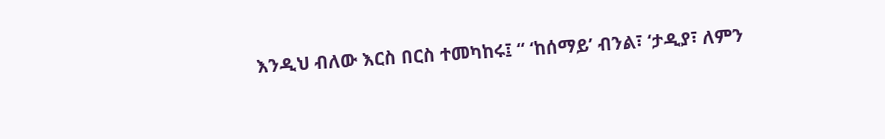እንዲህ ብለው እርስ በርስ ተመካከሩ፤ “ ‘ከሰማይ’ ብንል፣ ‘ታዲያ፣ ለምን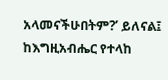አላመናችሁበትም?’ ይለናል፤
ከእግዚአብሔር የተላከ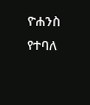ዮሐንስ የተባለ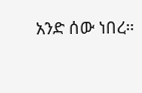አንድ ሰው ነበረ።